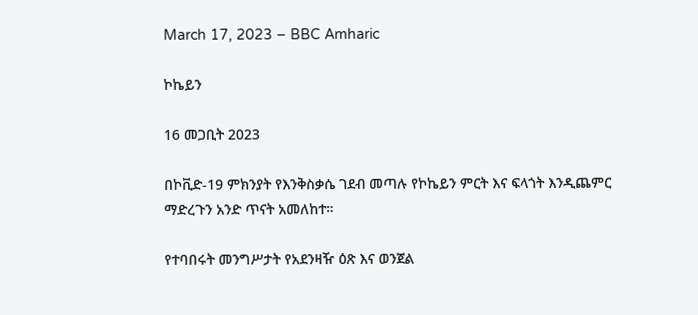March 17, 2023 – BBC Amharic

ኮኬይን

16 መጋቢት 2023

በኮቪድ-19 ምክንያት የእንቅስቃሴ ገደብ መጣሉ የኮኬይን ምርት እና ፍላጎት እንዲጨምር ማድረጉን አንድ ጥናት አመለከተ።

የተባበሩት መንግሥታት የአደንዛዥ ዕጽ እና ወንጀል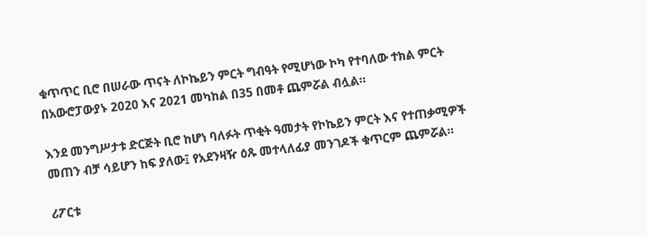ቁጥጥር ቢሮ በሠራው ጥናት ለኮኬይን ምርት ግብዓት የሚሆነው ኮካ የተባለው ተክል ምርት በአውሮፓውያኑ 2020 እና 2021 መካከል በ35 በመቶ ጨምሯል ብሏል።

እንደ መንግሥታቱ ድርጅት ቢሮ ከሆነ ባለፉት ጥቂት ዓመታት የኮኬይን ምርት እና የተጠቃሚዎች መጠን ብቻ ሳይሆን ከፍ ያለው፤ የአደንዛዥ ዕጹ መተላለፊያ መንገዶች ቁጥርም ጨምሯል።

ሪፖርቱ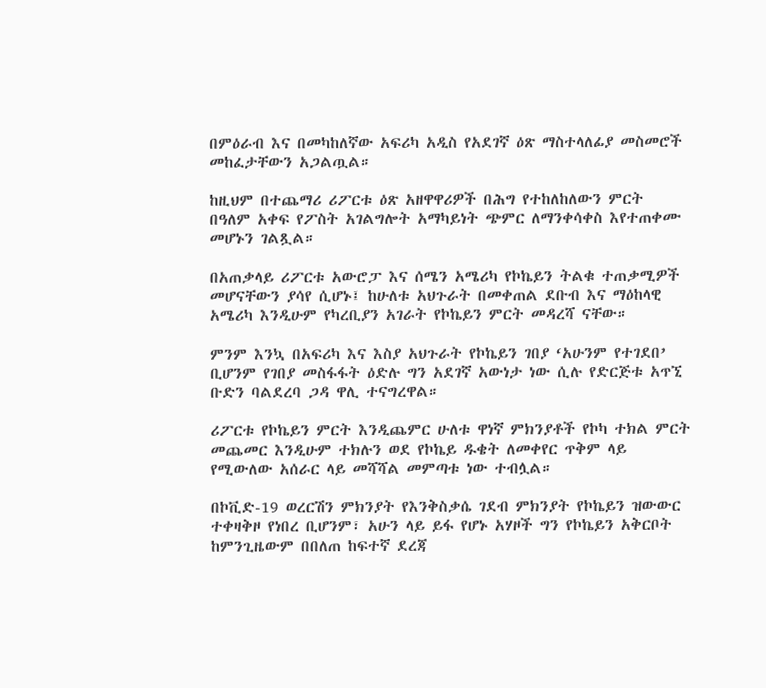በምዕራብ እና በመካከለኛው አፍሪካ አዲስ የአደገኛ ዕጽ ማስተላለፊያ መስመሮች መከፈታቸውን አጋልጧል።

ከዚህም በተጨማሪ ሪፖርቱ ዕጽ አዘዋዋሪዎች በሕግ የተከለከለውን ምርት በዓለም አቀፍ የፖስት አገልግሎት አማካይነት ጭምር ለማንቀሳቀስ እየተጠቀሙ መሆኑን ገልጿል።

በአጠቃላይ ሪፖርቱ አውሮፓ እና ሰሜን አሜሪካ የኮኬይን ትልቁ ተጠቃሚዎች መሆናቸውን ያሳየ ሲሆኑ፤ ከሁለቱ አህጉራት በመቀጠል ደቡብ እና ማዕከላዊ አሜሪካ እንዲሁም የካረቢያን አገራት የኮኬይን ምርት መዳረሻ ናቸው።

ምንም እንኳ በአፍሪካ እና እስያ አህጉራት የኮኬይን ገበያ ‘አሁንም የተገደበ’ ቢሆንም የገበያ መስፋፋት ዕድሉ ግን አደገኛ አውነታ ነው ሲሉ የድርጅቱ አጥኚ ቡድን ባልደረባ ጋዳ ዋሊ ተናግረዋል።

ሪፖርቱ የኮኬይን ምርት እንዲጨምር ሁለቱ ዋነኛ ምክንያቶች የኮካ ተክል ምርት መጨመር እንዲሁም ተክሉን ወደ የኮኬይ ዱቄት ለመቀየር ጥቅም ላይ የሚውለው አሰራር ላይ መሻሻል መምጣቱ ነው ተብሏል።

በኮቪድ-19 ወረርሽን ምክንያት የእንቅስቃሴ ገደብ ምክንያት የኮኬይን ዝውውር ተቀዛቅዞ የነበረ ቢሆንም፣ አሁን ላይ ይፋ የሆኑ አሃዞች ግን የኮኬይን አቅርቦት ከምንጊዜውም በበለጠ ከፍተኛ ደረጃ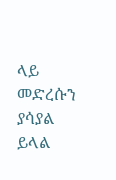ላይ መድረሱን ያሳያል ይላል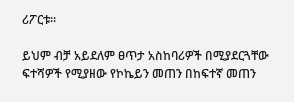ሪፖርቱ።

ይህም ብቻ አይደለም ፀጥታ አስከባሪዎች በሚያደርጓቸው ፍተሻዎች የሚያዘው የኮኬይን መጠን በከፍተኛ መጠን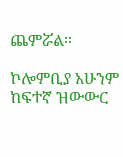ጨምሯል።

ኮሎምቢያ አሁንም ከፍተኛ ዝውውር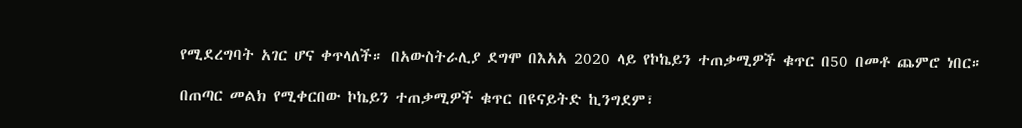የሚደረግባት አገር ሆና ቀጥላለች። በአውስትራሊያ ደግሞ በእአአ 2020 ላይ የኮኬይን ተጠቃሚዎች ቁጥር በ50 በመቶ ጨምሮ ነበር።

በጠጣር መልክ የሚቀርበው ኮኬይን ተጠቃሚዎች ቁጥር በዩናይትድ ኪንግደም፣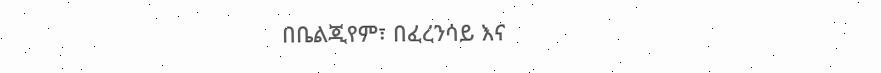በቤልጂየም፣ በፈረንሳይ እና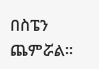በስፔን ጨምሯል።